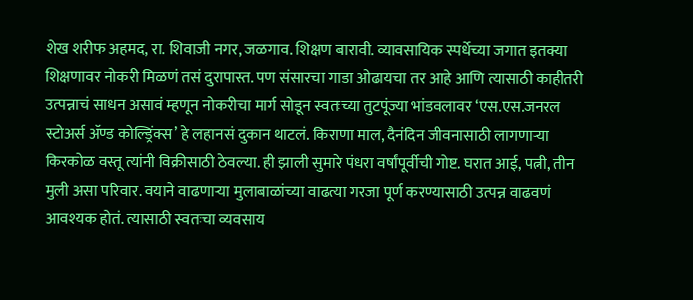शेख शरीफ अहमद, रा. शिवाजी नगर, जळगाव. शिक्षण बारावी. व्यावसायिक स्पर्धेच्या जगात इतक्या शिक्षणावर नोकरी मिळणं तसं दुरापास्त. पण संसारचा गाडा ओढायचा तर आहे आणि त्यासाठी काहीतरी उत्पन्नाचं साधन असावं म्हणून नोकरीचा मार्ग सोडून स्वतःच्या तुटपूंज्या भांडवलावर ‘एस.एस.जनरल स्टोअर्स ॲण्ड कोल्ड्रिंक्स’ हे लहानसं दुकान थाटलं. किराणा माल, दैनंदिन जीवनासाठी लागणाऱ्या किरकोळ वस्तू त्यांनी विक्रीसाठी ठेवल्या. ही झाली सुमारे पंधरा वर्षांपूर्वीची गोष्ट. घरात आई, पत्नी, तीन मुली असा परिवार. वयाने वाढणाऱ्या मुलाबाळांच्या वाढत्या गरजा पूर्ण करण्यासाठी उत्पन्न वाढवणं आवश्यक होतं. त्यासाठी स्वतःचा व्यवसाय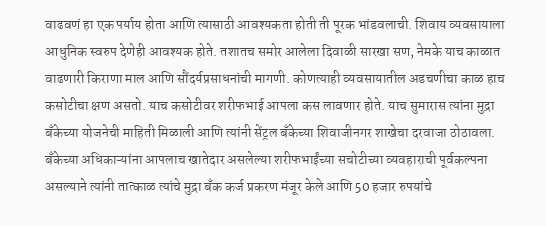वाढवणं हा एक पर्याय होता आणि त्यासाठी आवश्यकता होती ती पूरक भांडवलाची. शिवाय व्यवसायाला आधुनिक स्वरुप देणेही आवश्यक होते. तशातच समोर आलेला दिवाळी सारखा सण, नेमके याच काळात वाढणारी किराणा माल आणि सौंदर्यप्रसाधनांची मागणी. कोणत्याही व्यवसायातील अडचणीचा काळ हाच कसोटीचा क्षण असतो. याच कसोटीवर शरीफभाई आपला कस लावणार होते. याच सुमारास त्यांना मुद्रा बॅंकेच्या योजनेची माहिती मिळाली आणि त्यांनी सेंट्रल बॅंकेच्या शिवाजीनगर शाखेचा दरवाजा ठोठावला. बॅंकेच्या अधिकाऱ्यांना आपलाच खातेदार असलेल्या शरीफभाईंच्या सचोटीच्या व्यवहाराची पूर्वकल्पना असल्याने त्यांनी तात्काळ त्यांचे मुद्रा बॅंक कर्ज प्रकरण मंजूर केले आणि 50 हजार रुपयांचे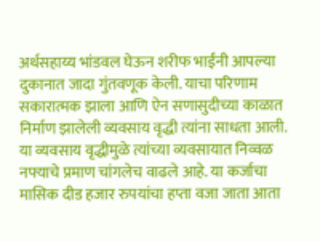अर्थसहाय्य भांडवल घेऊन शरीफ भाईंनी आपल्या दुकानात जादा गुंतवणूक केली. याचा परिणाम सकारात्मक झाला आणि ऐन सणासुदीच्या काळात निर्माण झालेली व्यवसाय वृद्धी त्यांना साधता आली. या व्यवसाय वृद्धीमुळे त्यांच्या व्यवसायात निव्वळ नफ्याचे प्रमाण चांगलेच वाढले आहे. या कर्जाचा मासिक दीड हजार रुपयांचा हप्ता वजा जाता आता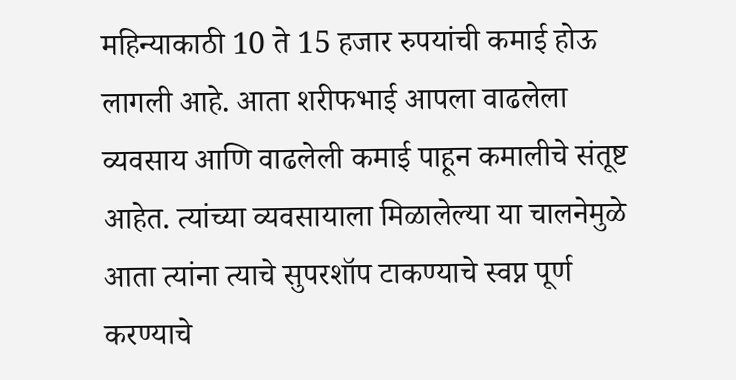महिन्याकाठी 10 ते 15 हजार रुपयांची कमाई होऊ लागली आहे. आता शरीफभाई आपला वाढलेला व्यवसाय आणि वाढलेली कमाई पाहून कमालीचे संतूष्ट आहेत. त्यांच्या व्यवसायाला मिळालेल्या या चालनेमुळे आता त्यांना त्याचे सुपरशॉप टाकण्याचे स्वप्न पूर्ण करण्याचे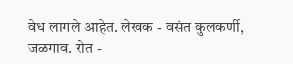वेध लागले आहेत. लेखक - वसंत कुलकर्णी, जळगाव. रोत -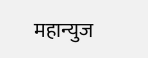महान्युज